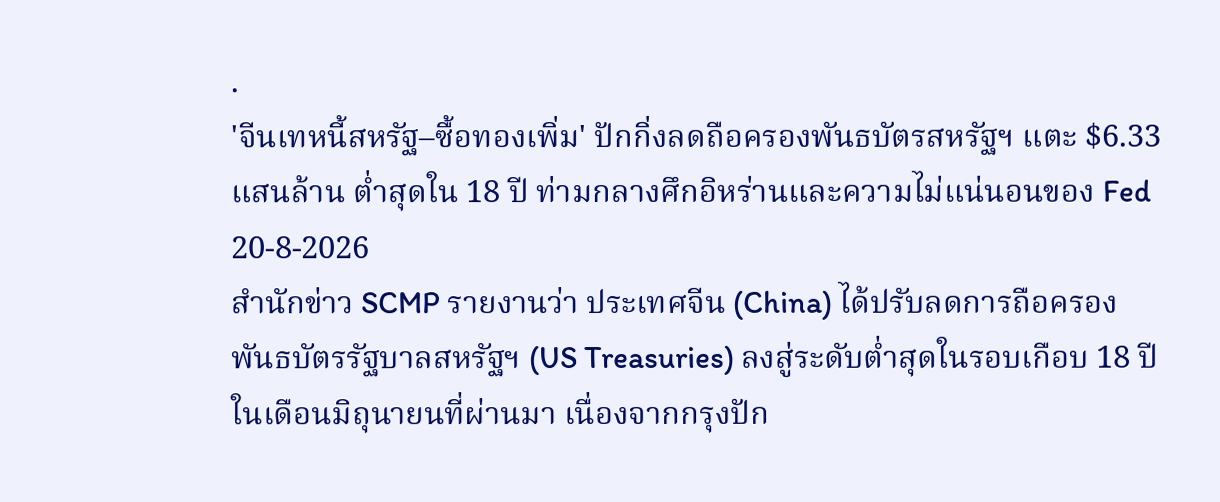.
'จีนเทหนี้สหรัฐ–ซื้อทองเพิ่ม' ปักกิ่งลดถือครองพันธบัตรสหรัฐฯ แตะ $6.33 แสนล้าน ต่ำสุดใน 18 ปี ท่ามกลางศึกอิหร่านและความไม่แน่นอนของ Fed
20-8-2026
สำนักข่าว SCMP รายงานว่า ประเทศจีน (China) ได้ปรับลดการถือครองพันธบัตรรัฐบาลสหรัฐฯ (US Treasuries) ลงสู่ระดับต่ำสุดในรอบเกือบ 18 ปี ในเดือนมิถุนายนที่ผ่านมา เนื่องจากกรุงปัก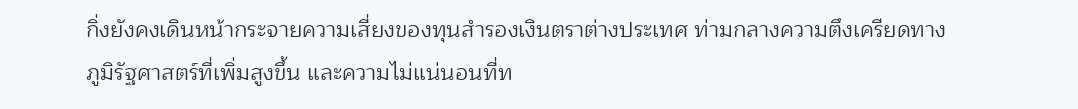กิ่งยังคงเดินหน้ากระจายความเสี่ยงของทุนสำรองเงินตราต่างประเทศ ท่ามกลางความตึงเครียดทางภูมิรัฐศาสตร์ที่เพิ่มสูงขึ้น และความไม่แน่นอนที่ท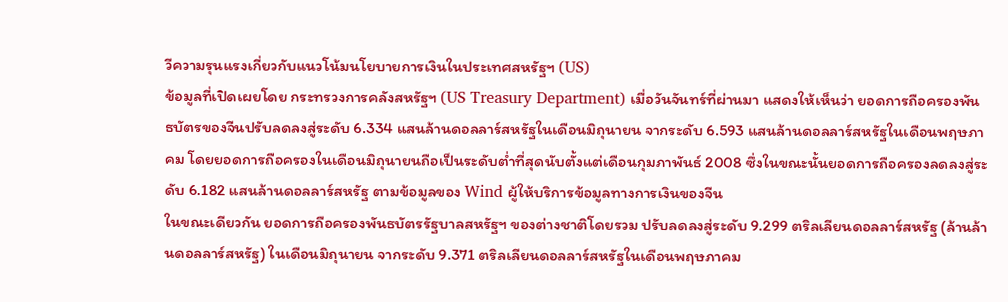วีความรุนแรงเกี่ยวกับแนวโน้มนโยบายการเงินในประเทศสหรัฐฯ (US)
ข้อมูลที่เปิดเผยโดย กระทรวงการคลังสหรัฐฯ (US Treasury Department) เมื่อวันจันทร์ที่ผ่านมา แสดงให้เห็นว่า ยอดการถือครองพันธบัตรของจีนปรับลดลงสู่ระดับ 6.334 แสนล้านดอลลาร์สหรัฐในเดือนมิถุนายน จากระดับ 6.593 แสนล้านดอลลาร์สหรัฐในเดือนพฤษภาคม โดยยอดการถือครองในเดือนมิถุนายนถือเป็นระดับต่ำที่สุดนับตั้งแต่เดือนกุมภาพันธ์ 2008 ซึ่งในขณะนั้นยอดการถือครองลดลงสู่ระดับ 6.182 แสนล้านดอลลาร์สหรัฐ ตามข้อมูลของ Wind ผู้ให้บริการข้อมูลทางการเงินของจีน
ในขณะเดียวกัน ยอดการถือครองพันธบัตรรัฐบาลสหรัฐฯ ของต่างชาติโดยรวม ปรับลดลงสู่ระดับ 9.299 ตริลเลียนดอลลาร์สหรัฐ (ล้านล้านดอลลาร์สหรัฐ) ในเดือนมิถุนายน จากระดับ 9.371 ตริลเลียนดอลลาร์สหรัฐในเดือนพฤษภาคม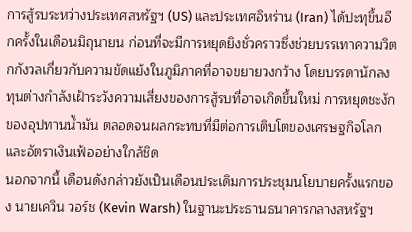การสู้รบระหว่างประเทศสหรัฐฯ (US) และประเทศอิหร่าน (Iran) ได้ปะทุขึ้นอีกครั้งในเดือนมิถุนายน ก่อนที่จะมีการหยุดยิงชั่วคราวซึ่งช่วยบรรเทาความวิตกกังวลเกี่ยวกับความขัดแย้งในภูมิภาคที่อาจขยายวงกว้าง โดยบรรดานักลงทุนต่างกำลังเฝ้าระวังความเสี่ยงของการสู้รบที่อาจเกิดขึ้นใหม่ การหยุดชะงักของอุปทานน้ำมัน ตลอดจนผลกระทบที่มีต่อการเติบโตของเศรษฐกิจโลกและอัตราเงินเฟ้ออย่างใกล้ชิด
นอกจากนี้ เดือนดังกล่าวยังเป็นเดือนประเดิมการประชุมนโยบายครั้งแรกของ นายเควิน วอร์ช (Kevin Warsh) ในฐานะประธานธนาคารกลางสหรัฐฯ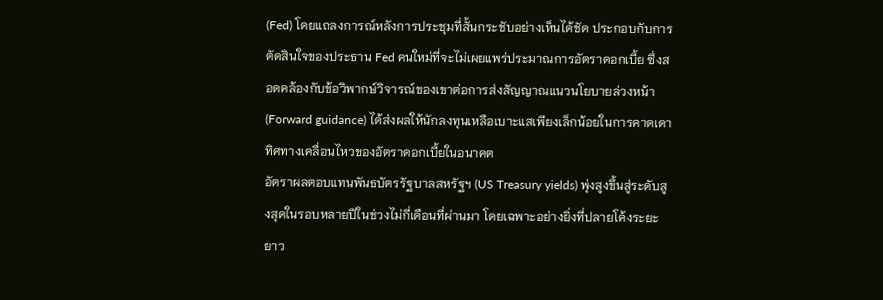(Fed) โดยแถลงการณ์หลังการประชุมที่สั้นกระชับอย่างเห็นได้ชัด ประกอบกับการตัดสินใจของประธาน Fed คนใหม่ที่จะไม่เผยแพร่ประมาณการอัตราดอกเบี้ย ซึ่งสอดคล้องกับข้อวิพากษ์วิจารณ์ของเขาต่อการส่งสัญญาณแนวนโยบายล่วงหน้า (Forward guidance) ได้ส่งผลให้นักลงทุนเหลือเบาะแสเพียงเล็กน้อยในการคาดเดาทิศทางเคลื่อนไหวของอัตราดอกเบี้ยในอนาคต
อัตราผลตอบแทนพันธบัตรรัฐบาลสหรัฐฯ (US Treasury yields) พุ่งสูงขึ้นสู่ระดับสูงสุดในรอบหลายปีในช่วงไม่กี่เดือนที่ผ่านมา โดยเฉพาะอย่างยิ่งที่ปลายโค้งระยะยาว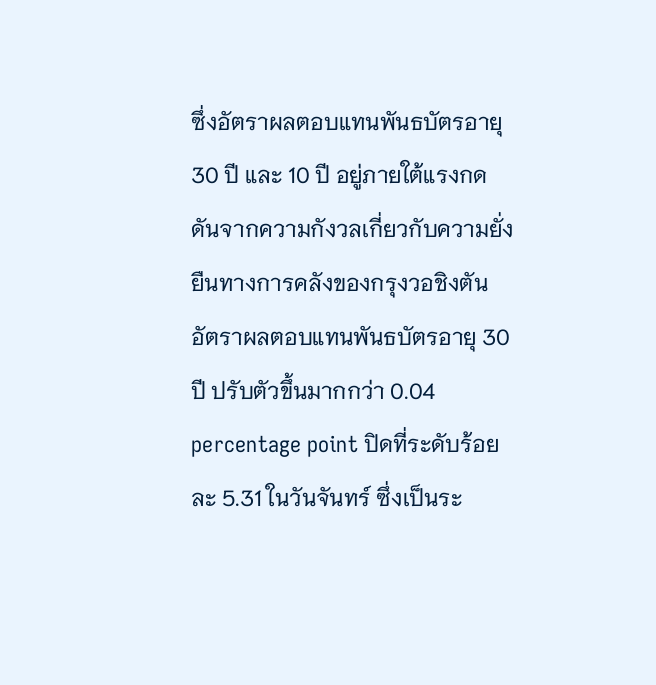ซึ่งอัตราผลตอบแทนพันธบัตรอายุ 30 ปี และ 10 ปี อยู่ภายใต้แรงกดดันจากความกังวลเกี่ยวกับความยั่งยืนทางการคลังของกรุงวอชิงตัน
อัตราผลตอบแทนพันธบัตรอายุ 30 ปี ปรับตัวขึ้นมากกว่า 0.04 percentage point ปิดที่ระดับร้อยละ 5.31 ในวันจันทร์ ซึ่งเป็นระ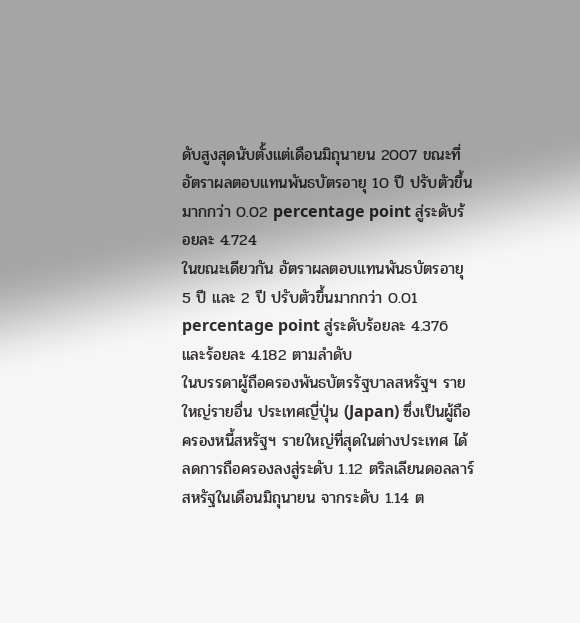ดับสูงสุดนับตั้งแต่เดือนมิถุนายน 2007 ขณะที่อัตราผลตอบแทนพันธบัตรอายุ 10 ปี ปรับตัวขึ้นมากกว่า 0.02 percentage point สู่ระดับร้อยละ 4.724
ในขณะเดียวกัน อัตราผลตอบแทนพันธบัตรอายุ 5 ปี และ 2 ปี ปรับตัวขึ้นมากกว่า 0.01 percentage point สู่ระดับร้อยละ 4.376 และร้อยละ 4.182 ตามลำดับ
ในบรรดาผู้ถือครองพันธบัตรรัฐบาลสหรัฐฯ รายใหญ่รายอื่น ประเทศญี่ปุ่น (Japan) ซึ่งเป็นผู้ถือครองหนี้สหรัฐฯ รายใหญ่ที่สุดในต่างประเทศ ได้ลดการถือครองลงสู่ระดับ 1.12 ตริลเลียนดอลลาร์สหรัฐในเดือนมิถุนายน จากระดับ 1.14 ต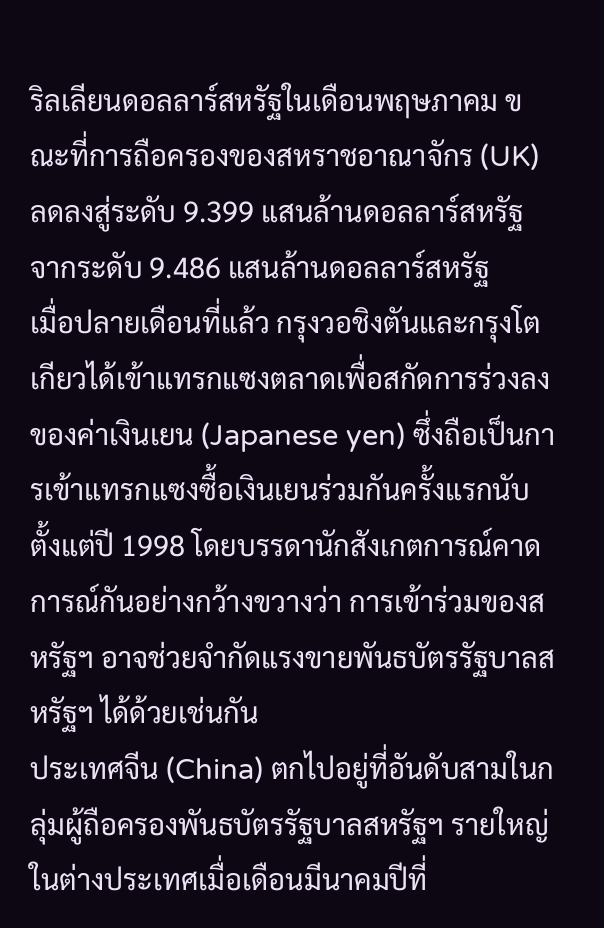ริลเลียนดอลลาร์สหรัฐในเดือนพฤษภาคม ขณะที่การถือครองของสหราชอาณาจักร (UK) ลดลงสู่ระดับ 9.399 แสนล้านดอลลาร์สหรัฐ จากระดับ 9.486 แสนล้านดอลลาร์สหรัฐ
เมื่อปลายเดือนที่แล้ว กรุงวอชิงตันและกรุงโตเกียวได้เข้าแทรกแซงตลาดเพื่อสกัดการร่วงลงของค่าเงินเยน (Japanese yen) ซึ่งถือเป็นการเข้าแทรกแซงซื้อเงินเยนร่วมกันครั้งแรกนับตั้งแต่ปี 1998 โดยบรรดานักสังเกตการณ์คาดการณ์กันอย่างกว้างขวางว่า การเข้าร่วมของสหรัฐฯ อาจช่วยจำกัดแรงขายพันธบัตรรัฐบาลสหรัฐฯ ได้ด้วยเช่นกัน
ประเทศจีน (China) ตกไปอยู่ที่อันดับสามในกลุ่มผู้ถือครองพันธบัตรรัฐบาลสหรัฐฯ รายใหญ่ในต่างประเทศเมื่อเดือนมีนาคมปีที่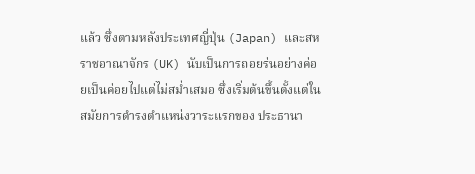แล้ว ซึ่งตามหลังประเทศญี่ปุ่น (Japan) และสหราชอาณาจักร (UK) นับเป็นการถอยร่นอย่างค่อยเป็นค่อยไปแต่ไม่สม่ำเสมอ ซึ่งเริ่มต้นขึ้นตั้งแต่ในสมัยการดำรงตำแหน่งวาระแรกของ ประธานา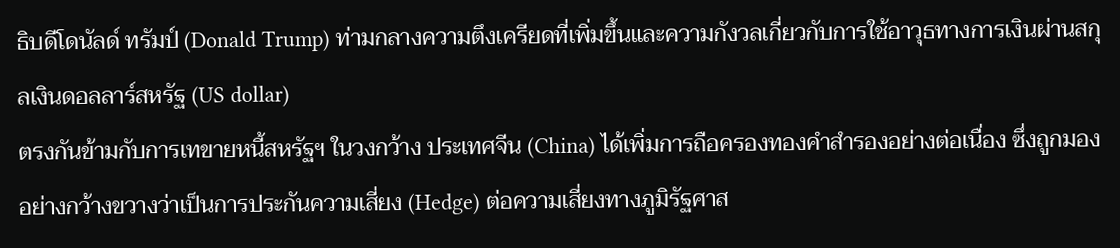ธิบดีโดนัลด์ ทรัมป์ (Donald Trump) ท่ามกลางความตึงเครียดที่เพิ่มขึ้นและความกังวลเกี่ยวกับการใช้อาวุธทางการเงินผ่านสกุลเงินดอลลาร์สหรัฐ (US dollar)
ตรงกันข้ามกับการเทขายหนี้สหรัฐฯ ในวงกว้าง ประเทศจีน (China) ได้เพิ่มการถือครองทองคำสำรองอย่างต่อเนื่อง ซึ่งถูกมองอย่างกว้างขวางว่าเป็นการประกันความเสี่ยง (Hedge) ต่อความเสี่ยงทางภูมิรัฐศาส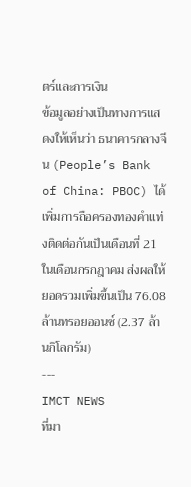ตร์และการเงิน
ข้อมูลอย่างเป็นทางการแสดงให้เห็นว่า ธนาคารกลางจีน (People’s Bank of China: PBOC) ได้เพิ่มการถือครองทองคำแท่งติดต่อกันเป็นเดือนที่ 21 ในเดือนกรกฎาคม ส่งผลให้ยอดรวมเพิ่มขึ้นเป็น 76.08 ล้านทรอยออนซ์ (2.37 ล้านกิโลกรัม)
---
IMCT NEWS
ที่มา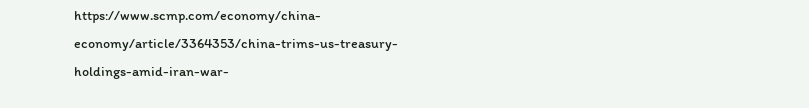https://www.scmp.com/economy/china-economy/article/3364353/china-trims-us-treasury-holdings-amid-iran-war-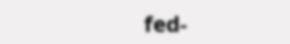fed-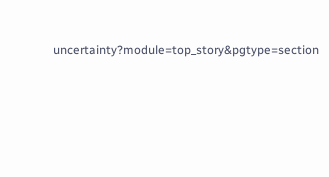uncertainty?module=top_story&pgtype=section